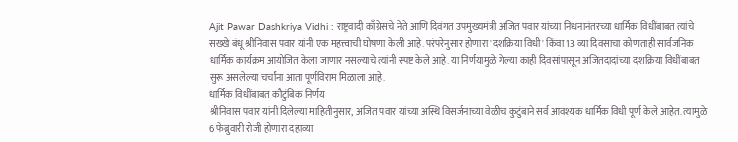Ajit Pawar Dashkriya Vidhi : राष्ट्रवादी काँग्रेसचे नेते आणि दिवंगत उपमुख्यमंत्री अजित पवार यांच्या निधनानंतरच्या धार्मिक विधींबाबत त्यांचे सख्खे बंधू श्रीनिवास पवार यांनी एक महत्त्वाची घोषणा केली आहे. परंपरेनुसार होणारा 'दशक्रिया विधी' किंवा 13 व्या दिवसाचा कोणताही सार्वजनिक धार्मिक कार्यक्रम आयोजित केला जाणार नसल्याचे त्यांनी स्पष्ट केले आहे. या निर्णयामुळे गेल्या काही दिवसांपासून अजितदादांच्या दशक्रिया विधींबाबत सुरू असलेल्या चर्चांना आता पूर्णविराम मिळाला आहे.
धार्मिक विधींबाबत कौटुंबिक निर्णय
श्रीनिवास पवार यांनी दिलेल्या माहितीनुसार, अजित पवार यांच्या अस्थि विसर्जनाच्या वेळीच कुटुंबाने सर्व आवश्यक धार्मिक विधी पूर्ण केले आहेत. त्यामुळे 6 फेब्रुवारी रोजी होणारा दहाव्या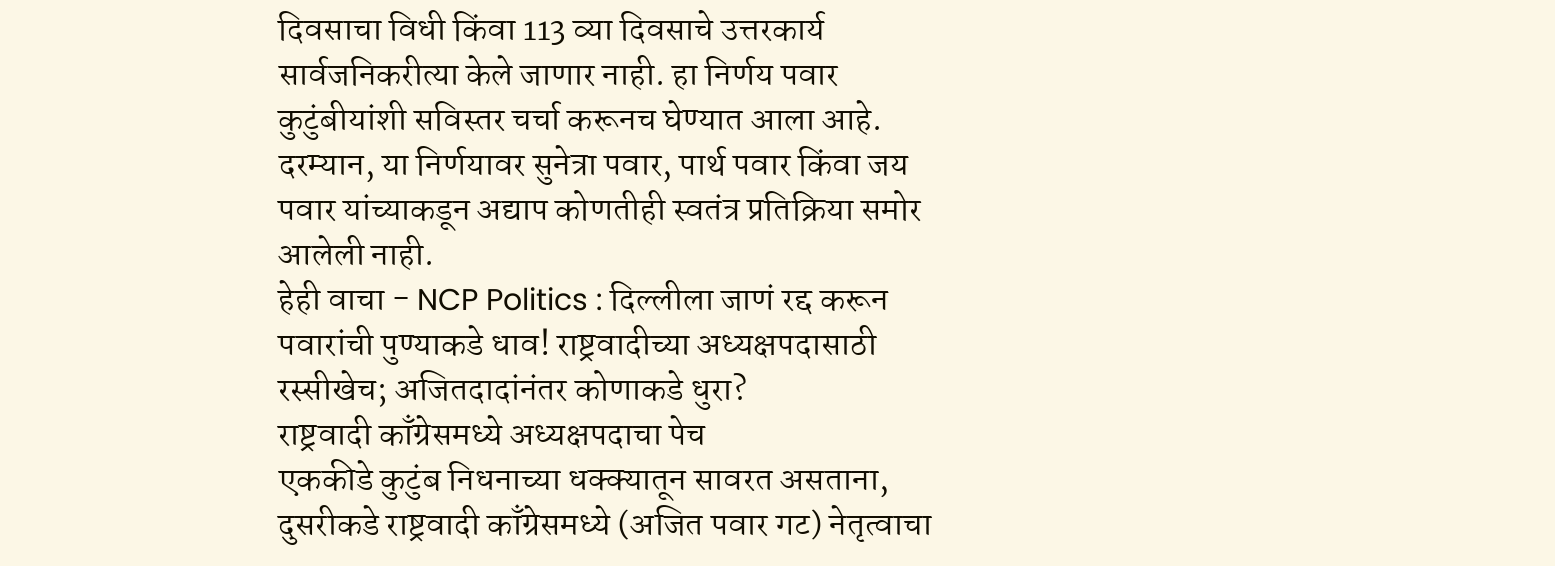दिवसाचा विधी किंवा 113 व्या दिवसाचे उत्तरकार्य सार्वजनिकरीत्या केले जाणार नाही. हा निर्णय पवार कुटुंबीयांशी सविस्तर चर्चा करूनच घेण्यात आला आहे. दरम्यान, या निर्णयावर सुनेत्रा पवार, पार्थ पवार किंवा जय पवार यांच्याकडून अद्याप कोणतीही स्वतंत्र प्रतिक्रिया समोर आलेली नाही.
हेही वाचा - NCP Politics : दिल्लीला जाणं रद्द करून पवारांची पुण्याकडे धाव! राष्ट्रवादीच्या अध्यक्षपदासाठी रस्सीखेच; अजितदादांनंतर कोणाकडे धुरा?
राष्ट्रवादी काँग्रेसमध्ये अध्यक्षपदाचा पेच
एककीडे कुटुंब निधनाच्या धक्क्यातून सावरत असताना, दुसरीकडे राष्ट्रवादी काँग्रेसमध्ये (अजित पवार गट) नेतृत्वाचा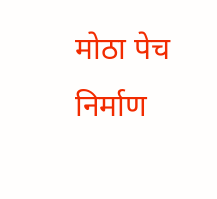मोठा पेच निर्माण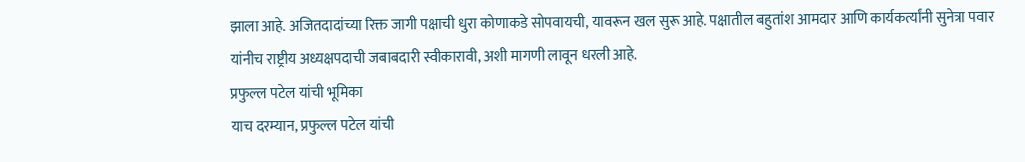झाला आहे. अजितदादांच्या रिक्त जागी पक्षाची धुरा कोणाकडे सोपवायची, यावरून खल सुरू आहे. पक्षातील बहुतांश आमदार आणि कार्यकर्त्यांनी सुनेत्रा पवार यांनीच राष्ट्रीय अध्यक्षपदाची जबाबदारी स्वीकारावी, अशी मागणी लावून धरली आहे.
प्रफुल्ल पटेल यांची भूमिका
याच दरम्यान, प्रफुल्ल पटेल यांची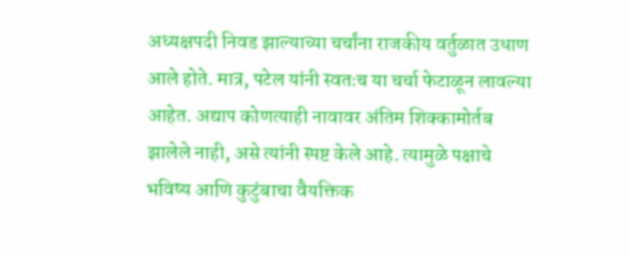अध्यक्षपदी निवड झाल्याच्या चर्चांना राजकीय वर्तुळात उधाण आले होते. मात्र, पटेल यांनी स्वतःच या चर्चा फेटाळून लावल्या आहेत. अद्याप कोणत्याही नावावर अंतिम शिक्कामोर्तब झालेले नाही, असे त्यांनी स्पष्ट केले आहे. त्यामुळे पक्षाचे भविष्य आणि कुटुंबाचा वैयक्तिक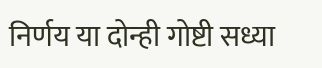निर्णय या दोन्ही गोष्टी सध्या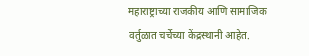महाराष्ट्राच्या राजकीय आणि सामाजिक वर्तुळात चर्चेच्या केंद्रस्थानी आहेत.